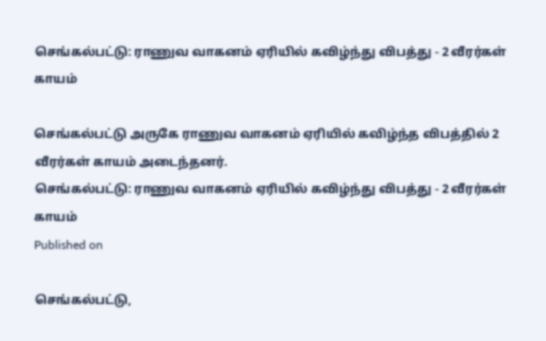செங்கல்பட்டு: ராணுவ வாகனம் ஏரியில் கவிழ்ந்து விபத்து - 2 வீரர்கள் காயம்

செங்கல்பட்டு அருகே ராணுவ வாகனம் ஏரியில் கவிழ்ந்த விபத்தில் 2 வீரர்கள் காயம் அடைந்தனர்.
செங்கல்பட்டு: ராணுவ வாகனம் ஏரியில் கவிழ்ந்து விபத்து - 2 வீரர்கள் காயம்
Published on

செங்கல்பட்டு,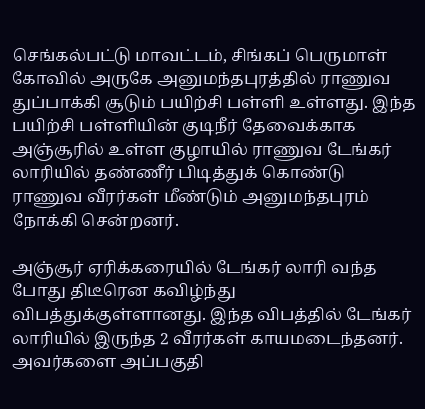செங்கல்பட்டு மாவட்டம், சிங்கப் பெருமாள் கோவில் அருகே அனுமந்தபுரத்தில் ராணுவ துப்பாக்கி சூடும் பயிற்சி பள்ளி உள்ளது. இந்த பயிற்சி பள்ளியின் குடிநீர் தேவைக்காக அஞ்சூரில் உள்ள குழாயில் ராணுவ டேங்கர் லாரியில் தண்ணீர் பிடித்துக் கொண்டு ராணுவ வீரர்கள் மீண்டும் அனுமந்தபுரம் நோக்கி சென்றனர்.

அஞ்சூர் ஏரிக்கரையில் டேங்கர் லாரி வந்த போது திடீரென கவிழ்ந்து விபத்துக்குள்ளானது. இந்த விபத்தில் டேங்கர் லாரியில் இருந்த 2 வீரர்கள் காயமடைந்தனர். அவர்களை அப்பகுதி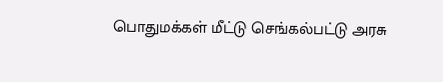பொதுமக்கள் மீட்டு செங்கல்பட்டு அரசு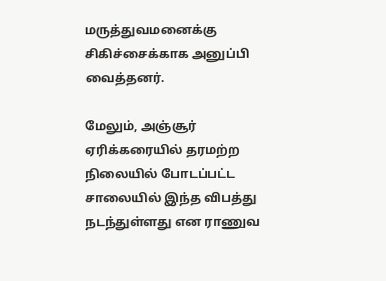மருத்துவமனைக்கு சிகிச்சைக்காக அனுப்பி வைத்தனர்.

மேலும், அஞ்சூர் ஏரிக்கரையில் தரமற்ற நிலையில் போடப்பட்ட சாலையில் இந்த விபத்து நடந்துள்ளது என ராணுவ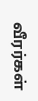வீரர்கள்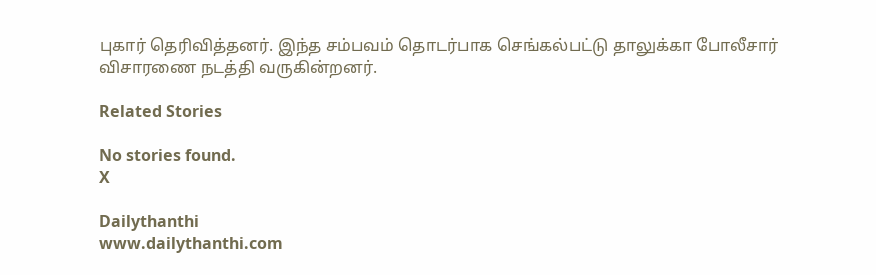புகார் தெரிவித்தனர். இந்த சம்பவம் தொடர்பாக செங்கல்பட்டு தாலுக்கா போலீசார் விசாரணை நடத்தி வருகின்றனர்.

Related Stories

No stories found.
X

Dailythanthi
www.dailythanthi.com